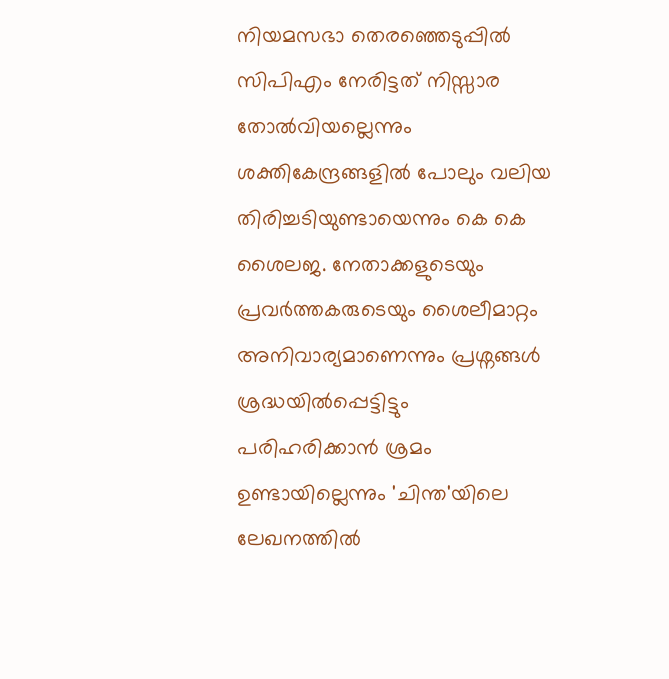നിയമസഭാ തെരഞ്ഞെടുപ്പിൽ സിപിഎം നേരിട്ടത് നിസ്സാര തോൽവിയല്ലെന്നും ശക്തികേന്ദ്രങ്ങളിൽ പോലും വലിയ തിരിച്ചടിയുണ്ടായെന്നും കെ കെ ശൈലജ. നേതാക്കളുടെയും പ്രവർത്തകരുടെയും ശൈലീമാറ്റം അനിവാര്യമാണെന്നും പ്രശ്നങ്ങൾ ശ്രദ്ധയിൽപ്പെട്ടിട്ടും പരിഹരിക്കാൻ ശ്രമം ഉണ്ടായില്ലെന്നും 'ചിന്ത'യിലെ ലേഖനത്തിൽ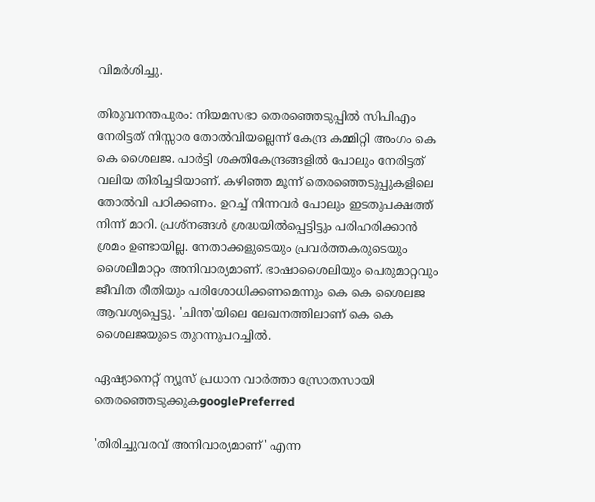വിമർശിച്ചു.

തിരുവനന്തപുരം: നിയമസഭാ തെരഞ്ഞെടുപ്പിൽ സിപിഎം നേരിട്ടത് നിസ്സാര തോൽവിയല്ലെന്ന് കേന്ദ്ര കമ്മിറ്റി അംഗം കെ കെ ശൈലജ. പാർട്ടി ശക്തികേന്ദ്രങ്ങളിൽ പോലും നേരിട്ടത് വലിയ തിരിച്ചടിയാണ്. കഴിഞ്ഞ മൂന്ന് തെരഞ്ഞെടുപ്പുകളിലെ തോൽവി പഠിക്കണം. ഉറച്ച് നിന്നവർ പോലും ഇടതുപക്ഷത്ത് നിന്ന് മാറി. പ്രശ്നങ്ങൾ ശ്രദ്ധയിൽപ്പെട്ടിട്ടും പരിഹരിക്കാൻ ശ്രമം ഉണ്ടായില്ല. നേതാക്കളുടെയും പ്രവർത്തകരുടെയും ശൈലീമാറ്റം അനിവാര്യമാണ്. ഭാഷാശൈലിയും പെരുമാറ്റവും ജീവിത രീതിയും പരിശോധിക്കണമെന്നും കെ കെ ശൈലജ ആവശ്യപ്പെട്ടു. 'ചിന്ത'യിലെ ലേഖനത്തിലാണ് കെ കെ ശൈലജയുടെ തുറന്നുപറച്ചിൽ.

ഏഷ്യാനെറ്റ് ന്യൂസ് പ്രധാന വാർത്താ സ്രോതസായി തെരഞ്ഞെടുക്കുകgooglePreferred

'തിരിച്ചുവരവ് അനിവാര്യമാണ്' എന്ന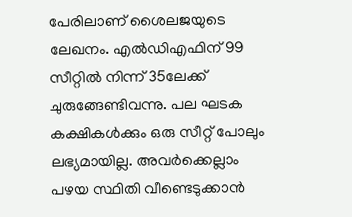പേരിലാണ് ശൈലജയുടെ ലേഖനം. എൽഡിഎഫിന് 99 സീറ്റിൽ നിന്ന് 35ലേക്ക് ചുരുങ്ങേണ്ടിവന്നു. പല ഘടക കക്ഷികൾക്കും ഒരു സീറ്റ് പോലും ലഭ്യമായില്ല. അവർക്കെല്ലാം പഴയ സ്ഥിതി വീണ്ടെടുക്കാൻ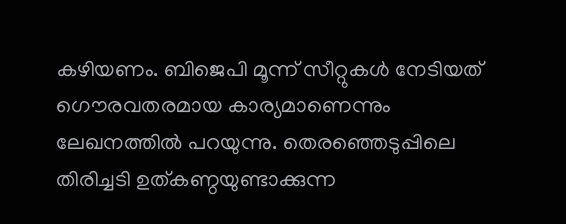കഴിയണം. ബിജെപി മൂന്ന് സീറ്റുകൾ നേടിയത് ഗൌരവതരമായ കാര്യമാണെന്നും ലേഖനത്തിൽ പറയുന്നു. തെരഞ്ഞെടുപ്പിലെ തിരിച്ചടി ഉത്കണ്ഠയുണ്ടാക്കുന്ന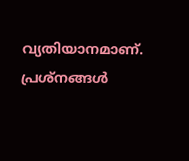വ്യതിയാനമാണ്. പ്രശ്നങ്ങൾ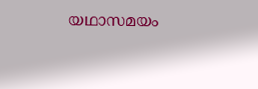യഥാസമയം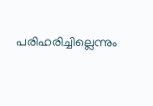പരിഹരിച്ചില്ലെന്നും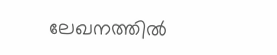ലേഖനത്തിൽ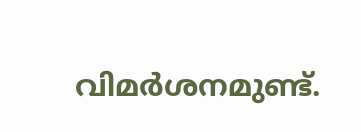വിമർശനമുണ്ട്.